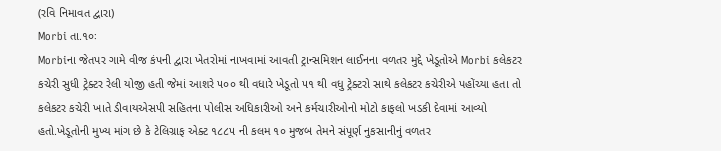(રવિ નિમાવત દ્વારા)
Morbi તા.૧૦ઃ
Morbiના જેતપર ગામે વીજ કંપની દ્વારા ખેતરોમાં નાખવામાં આવતી ટ્રાન્સમિશન લાઈનના વળતર મુદ્દે ખેડૂતોએ Morbi કલેકટર કચેરી સુધી ટ્રેક્ટર રેલી યોજી હતી જેમાં આશરે ૫૦૦ થી વધારે ખેડૂતો ૫૧ થી વધુ ટ્રેક્ટરો સાથે કલેકટર કચેરીએ પહોંચ્યા હતા તો કલેકટર કચેરી ખાતે ડીવાયએસપી સહિતના પોલીસ અધિકારીઓ અને કર્મચારીઓનો મોટો કાફલો ખડકી દેવામાં આવ્યો હતો.ખેડૂતોની મુખ્ય માંગ છે કે ટેલિગ્રાફ એક્ટ ૧૮૮૫ ની કલમ ૧૦ મુજબ તેમને સંપૂર્ણ નુકસાનીનું વળતર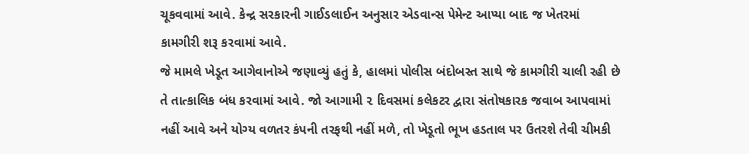ચૂકવવામાં આવે. કેન્દ્ર સરકારની ગાઈડલાઈન અનુસાર એડવાન્સ પેમેન્ટ આપ્યા બાદ જ ખેતરમાં કામગીરી શરૂ કરવામાં આવે.
જે મામલે ખેડૂત આગેવાનોએ જણાવ્યું હતું કે, હાલમાં પોલીસ બંદોબસ્ત સાથે જે કામગીરી ચાલી રહી છે તે તાત્કાલિક બંધ કરવામાં આવે. જો આગામી ૨ દિવસમાં કલેકટર દ્વારા સંતોષકારક જવાબ આપવામાં નહીં આવે અને યોગ્ય વળતર કંપની તરફથી નહીં મળે, તો ખેડૂતો ભૂખ હડતાલ પર ઉતરશે તેવી ચીમકી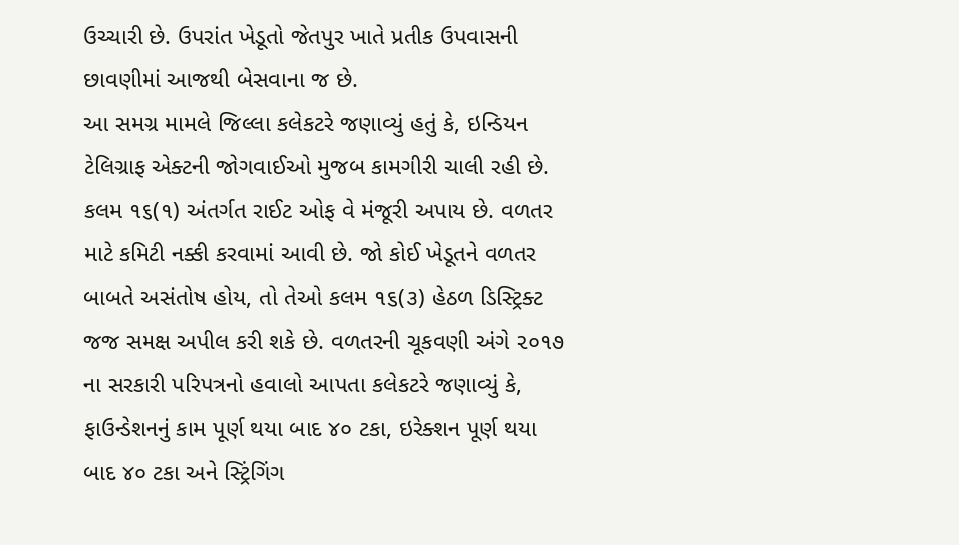ઉચ્ચારી છે. ઉપરાંત ખેડૂતો જેતપુર ખાતે પ્રતીક ઉપવાસની છાવણીમાં આજથી બેસવાના જ છે.
આ સમગ્ર મામલે જિલ્લા કલેકટરે જણાવ્યું હતું કે, ઇન્ડિયન ટેલિગ્રાફ એક્ટની જોગવાઈઓ મુજબ કામગીરી ચાલી રહી છે. કલમ ૧૬(૧) અંતર્ગત રાઈટ ઓફ વે મંજૂરી અપાય છે. વળતર માટે કમિટી નક્કી કરવામાં આવી છે. જો કોઈ ખેડૂતને વળતર બાબતે અસંતોષ હોય, તો તેઓ કલમ ૧૬(૩) હેઠળ ડિસ્ટ્રિક્ટ જજ સમક્ષ અપીલ કરી શકે છે. વળતરની ચૂકવણી અંગે ૨૦૧૭ ના સરકારી પરિપત્રનો હવાલો આપતા કલેકટરે જણાવ્યું કે, ફાઉન્ડેશનનું કામ પૂર્ણ થયા બાદ ૪૦ ટકા, ઇરેક્શન પૂર્ણ થયા બાદ ૪૦ ટકા અને સ્ટ્રિંગિંગ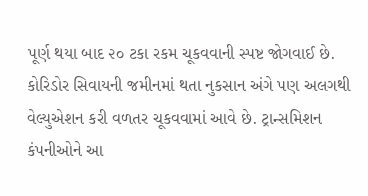પૂર્ણ થયા બાદ ૨૦ ટકા રકમ ચૂકવવાની સ્પષ્ટ જોગવાઈ છે. કોરિડોર સિવાયની જમીનમાં થતા નુકસાન અંગે પણ અલગથી વેલ્યુએશન કરી વળતર ચૂકવવામાં આવે છે. ટ્રાન્સમિશન કંપનીઓને આ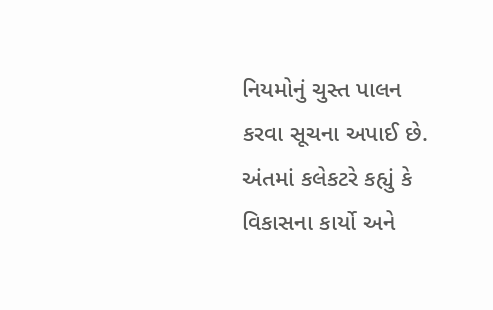નિયમોનું ચુસ્ત પાલન કરવા સૂચના અપાઈ છે. અંતમાં કલેકટરે કહ્યું કે વિકાસના કાર્યો અને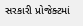સરકારી પ્રોજેક્ટમાં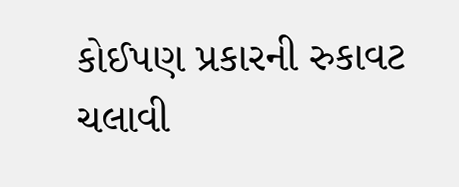કોઈપણ પ્રકારની રુકાવટ ચલાવી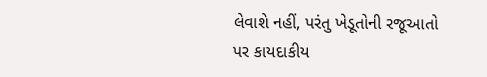લેવાશે નહીં, પરંતુ ખેડૂતોની રજૂઆતો પર કાયદાકીય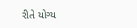રીતે યોગ્ય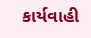કાર્યવાહી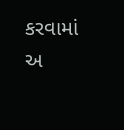કરવામાં અ